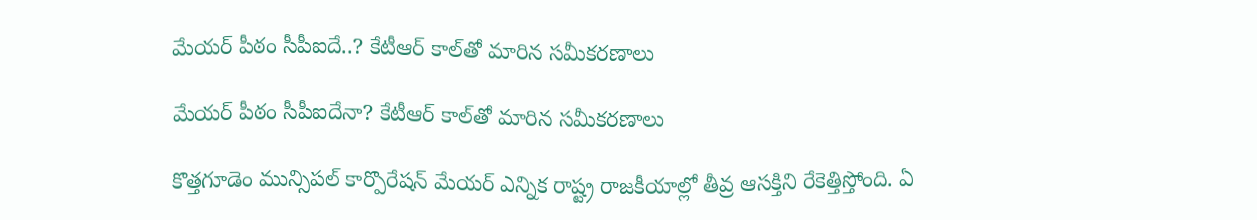మేయర్ పీఠం సీపీఐదే..? కేటీఆర్ కాల్‌తో మారిన సమీకరణాలు

మేయర్ పీఠం సీపీఐదేనా? కేటీఆర్ కాల్‌తో మారిన సమీకరణాలు

కొత్తగూడెం మున్సిపల్ కార్పొరేషన్ మేయర్ ఎన్నిక రాష్ట్ర రాజకీయాల్లో తీవ్ర ఆసక్తిని రేకెత్తిస్తోంది. ఏ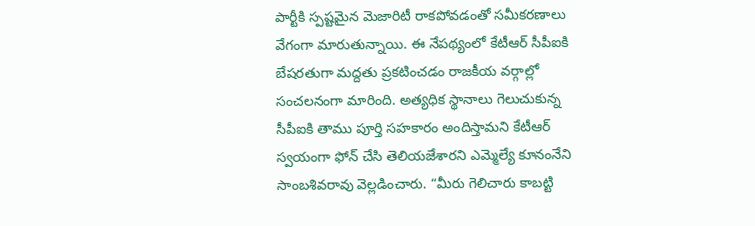పార్టీకి స్పష్టమైన మెజారిటీ రాకపోవడంతో సమీకరణాలు వేగంగా మారుతున్నాయి. ఈ నేపథ్యంలో కేటీఆర్ సీపీఐకి బేషరతుగా మద్దతు ప్రకటించడం రాజకీయ వర్గాల్లో సంచలనంగా మారింది. అత్యధిక స్థానాలు గెలుచుకున్న సీపీఐకి తాము పూర్తి సహకారం అందిస్తామని కేటీఆర్ స్వయంగా ఫోన్ చేసి తెలియజేశారని ఎమ్మెల్యే కూనంనేని సాంబశివరావు వెల్లడించారు. “మీరు గెలిచారు కాబట్టి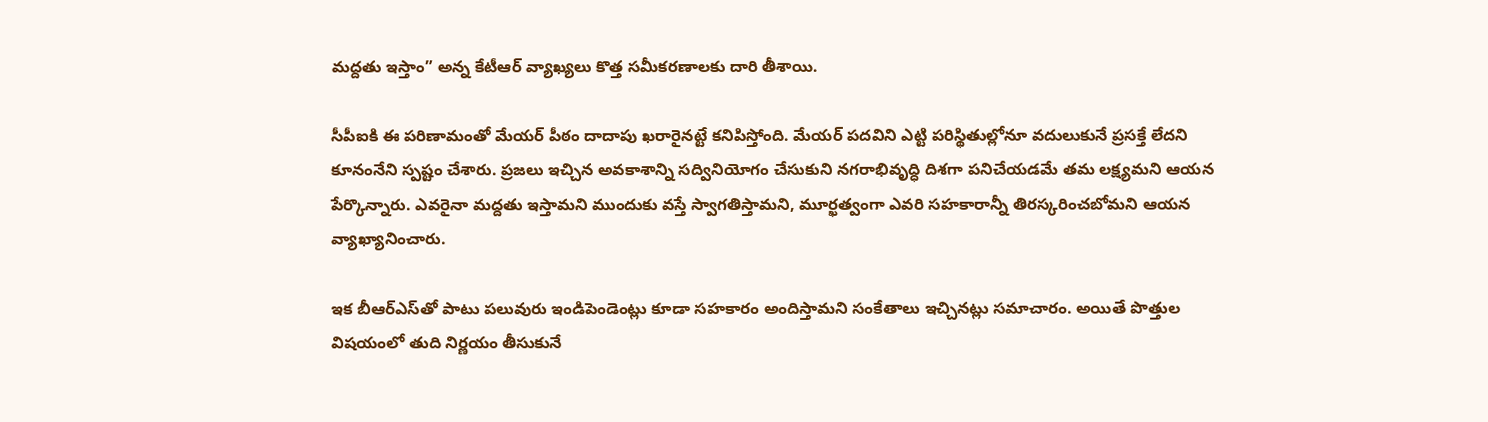మద్దతు ఇస్తాం” అన్న కేటీఆర్ వ్యాఖ్యలు కొత్త సమీకరణాలకు దారి తీశాయి.

సీపీఐకి ఈ పరిణామంతో మేయర్ పీఠం దాదాపు ఖరారైనట్టే కనిపిస్తోంది. మేయర్ పదవిని ఎట్టి పరిస్థితుల్లోనూ వదులుకునే ప్రసక్తే లేదని కూనంనేని స్పష్టం చేశారు. ప్రజలు ఇచ్చిన అవకాశాన్ని సద్వినియోగం చేసుకుని నగరాభివృద్ధి దిశగా పనిచేయడమే తమ లక్ష్యమని ఆయన పేర్కొన్నారు. ఎవరైనా మద్దతు ఇస్తామని ముందుకు వస్తే స్వాగతిస్తామని, మూర్ఖత్వంగా ఎవరి సహకారాన్నీ తిరస్కరించబోమని ఆయన వ్యాఖ్యానించారు.

ఇక బీఆర్ఎస్‌తో పాటు పలువురు ఇండిపెండెంట్లు కూడా సహకారం అందిస్తామని సంకేతాలు ఇచ్చినట్లు సమాచారం. అయితే పొత్తుల విషయంలో తుది నిర్ణయం తీసుకునే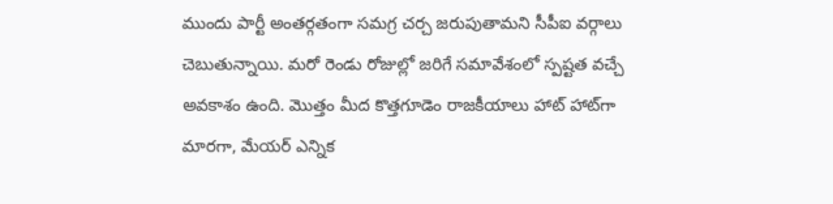ముందు పార్టీ అంతర్గతంగా సమగ్ర చర్చ జరుపుతామని సీపీఐ వర్గాలు చెబుతున్నాయి. మరో రెండు రోజుల్లో జరిగే సమావేశంలో స్పష్టత వచ్చే అవకాశం ఉంది. మొత్తం మీద కొత్తగూడెం రాజకీయాలు హాట్ హాట్‌గా మారగా, మేయర్ ఎన్నిక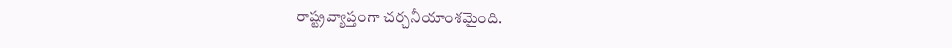రాష్ట్రవ్యాప్తంగా చర్చనీయాంశమైంది.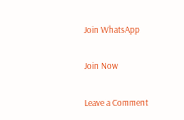Join WhatsApp

Join Now

Leave a Comment